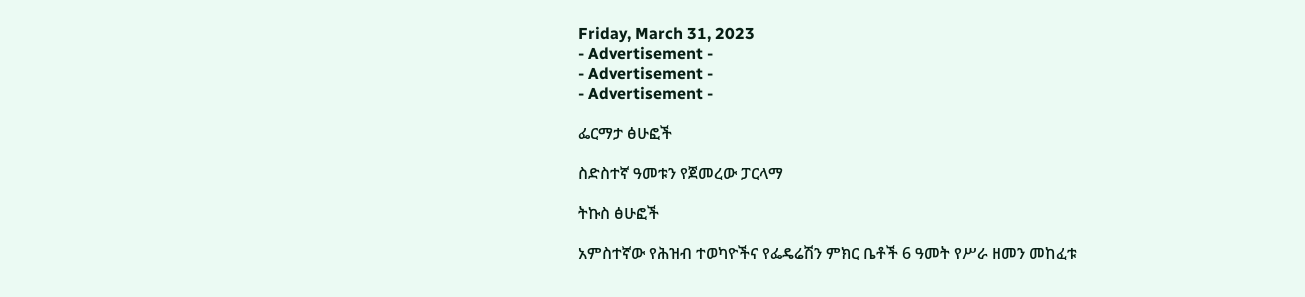Friday, March 31, 2023
- Advertisement -
- Advertisement -
- Advertisement -

ፌርማታ ፅሁፎች

ስድስተኛ ዓመቱን የጀመረው ፓርላማ

ትኩስ ፅሁፎች

አምስተኛው የሕዝብ ተወካዮችና የፌዴሬሽን ምክር ቤቶች 6 ዓመት የሥራ ዘመን መከፈቱ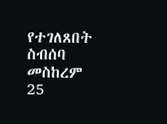የተገለጸበት ስብሰባ መስከረም 25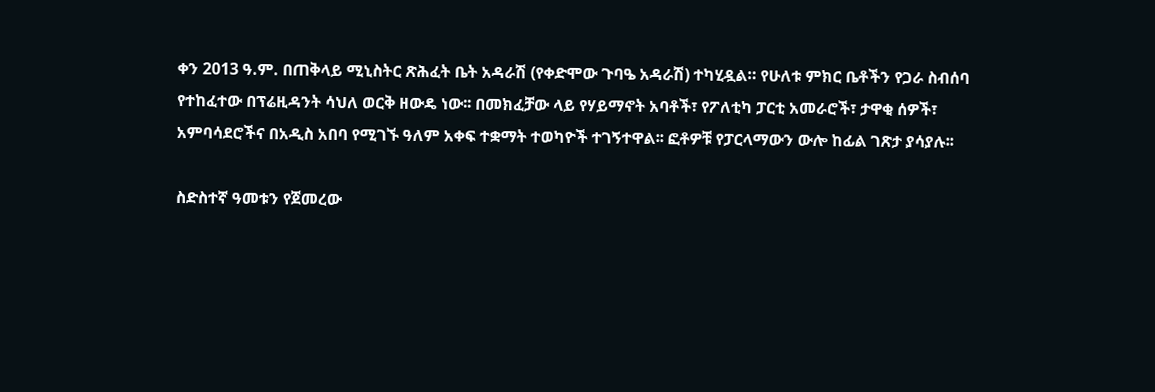ቀን 2013 ዓ.ም. በጠቅላይ ሚኒስትር ጽሕፈት ቤት አዳራሽ (የቀድሞው ጉባዔ አዳራሽ) ተካሂዷል። የሁለቱ ምክር ቤቶችን የጋራ ስብሰባ የተከፈተው በፕሬዚዳንት ሳህለ ወርቅ ዘውዴ ነው፡፡ በመክፈቻው ላይ የሃይማኖት አባቶች፣ የፖለቲካ ፓርቲ አመራሮች፣ ታዋቂ ሰዎች፣ አምባሳደሮችና በአዲስ አበባ የሚገኙ ዓለም አቀፍ ተቋማት ተወካዮች ተገኝተዋል፡፡ ፎቶዎቹ የፓርላማውን ውሎ ከፊል ገጽታ ያሳያሉ፡፡

ስድስተኛ ዓመቱን የጀመረው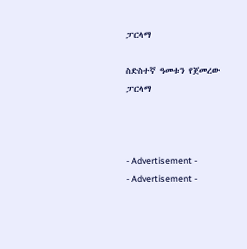ፓርላማ

ስድስተኛ ዓመቱን የጀመረው ፓርላማ



- Advertisement -
- Advertisement -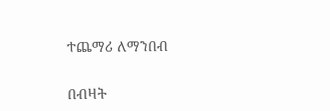ተጨማሪ ለማንበብ

በብዛት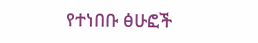የተነበቡ ፅሁፎች